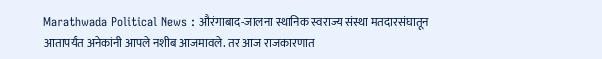Marathwada Political News : औरंगाबाद-जालना स्थानिक स्वराज्य संस्था मतदारसंघातून आतापर्यंत अनेकांनी आपले नशीब आजमावले. तर आज राजकारणात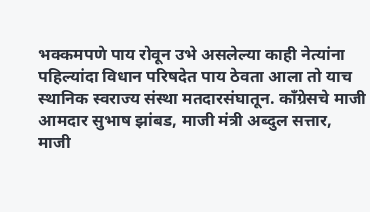भक्कमपणे पाय रोवून उभे असलेल्या काही नेत्यांना पहिल्यांदा विधान परिषदेत पाय ठेवता आला तो याच स्थानिक स्वराज्य संस्था मतदारसंघातून. काँग्रेसचे माजी आमदार सुभाष झांबड, माजी मंत्री अब्दुल सत्तार, माजी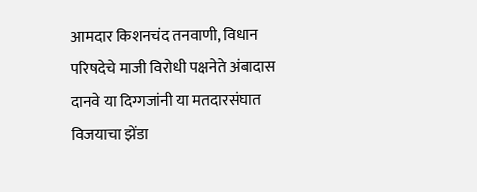आमदार किशनचंद तनवाणी, विधान परिषदेचे माजी विरोधी पक्षनेते अंबादास दानवे या दिग्गजांनी या मतदारसंघात विजयाचा झेंडा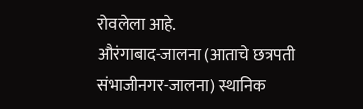रोवलेला आहे.
औरंगाबाद-जालना (आताचे छत्रपती संभाजीनगर-जालना) स्थानिक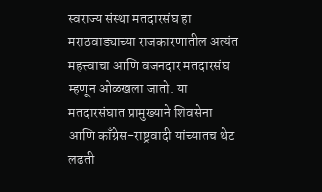स्वराज्य संस्था मतदारसंघ हा मराठवाड्याच्या राजकारणातील अत्यंत महत्त्वाचा आणि वजनदार मतदारसंघ म्हणून ओळखला जातो. या मतदारसंघात प्रामुख्याने शिवसेना आणि काँग्रेस-राष्ट्रवादी यांच्यातच थेट लढती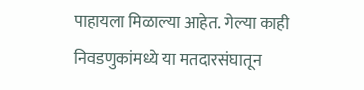पाहायला मिळाल्या आहेत. गेल्या काही निवडणुकांमध्ये या मतदारसंघातून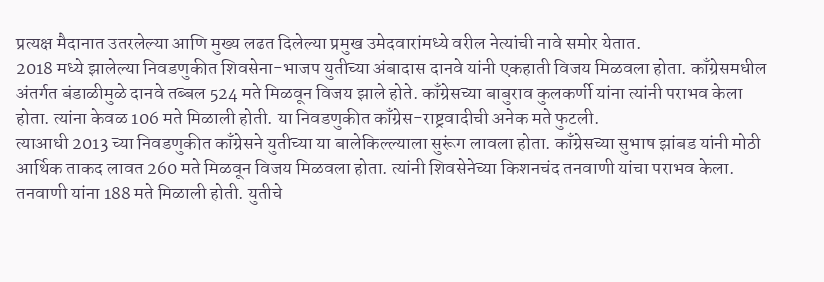प्रत्यक्ष मैदानात उतरलेल्या आणि मुख्य लढत दिलेल्या प्रमुख उमेदवारांमध्ये वरील नेत्यांची नावे समोर येतात.
2018 मध्ये झालेल्या निवडणुकीत शिवसेना-भाजप युतीच्या अंबादास दानवे यांनी एकहाती विजय मिळवला होता. काँग्रेसमधील अंतर्गत बंडाळीमुळे दानवे तब्बल 524 मते मिळवून विजय झाले होते. काँग्रेसच्या बाबुराव कुलकर्णी यांना त्यांनी पराभव केला होता. त्यांना केवळ 106 मते मिळाली होती. या निवडणुकीत काँग्रेस-राष्ट्रवादीची अनेक मते फुटली.
त्याआधी 2013 च्या निवडणुकीत काँग्रेसने युतीच्या या बालेकिल्ल्याला सुरूंग लावला होता. काँग्रेसच्या सुभाष झांबड यांनी मोठी आर्थिक ताकद लावत 260 मते मिळवून विजय मिळवला होता. त्यांनी शिवसेनेच्या किशनचंद तनवाणी यांचा पराभव केला. तनवाणी यांना 188 मते मिळाली होती. युतीचे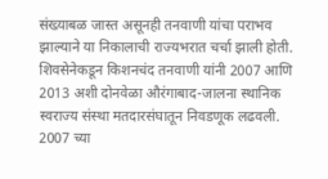संख्याबळ जास्त असूनही तनवाणी यांचा पराभव झाल्याने या निकालाची राज्यभरात चर्चा झाली होती.
शिवसेनेकडून किशनचंद तनवाणी यांनी 2007 आणि 2013 अशी दोनवेळा औरंगाबाद-जालना स्थानिक स्वराज्य संस्था मतदारसंघातून निवडणूक लढवली. 2007 च्या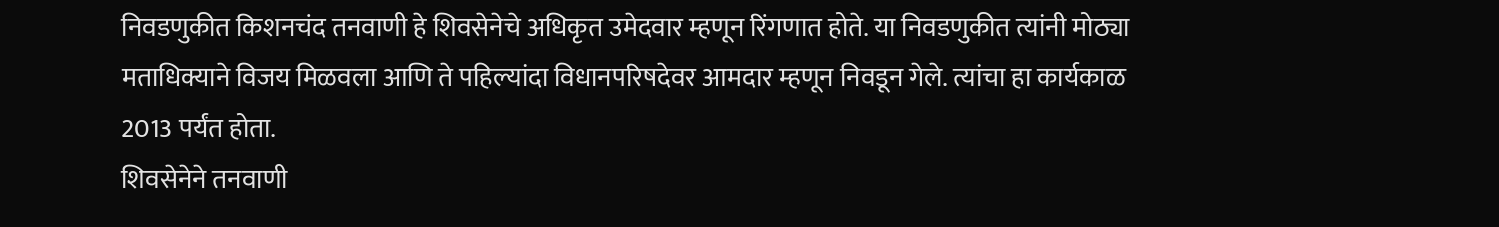निवडणुकीत किशनचंद तनवाणी हे शिवसेनेचे अधिकृत उमेदवार म्हणून रिंगणात होते. या निवडणुकीत त्यांनी मोठ्या मताधिक्याने विजय मिळवला आणि ते पहिल्यांदा विधानपरिषदेवर आमदार म्हणून निवडून गेले. त्यांचा हा कार्यकाळ 2013 पर्यंत होता.
शिवसेनेने तनवाणी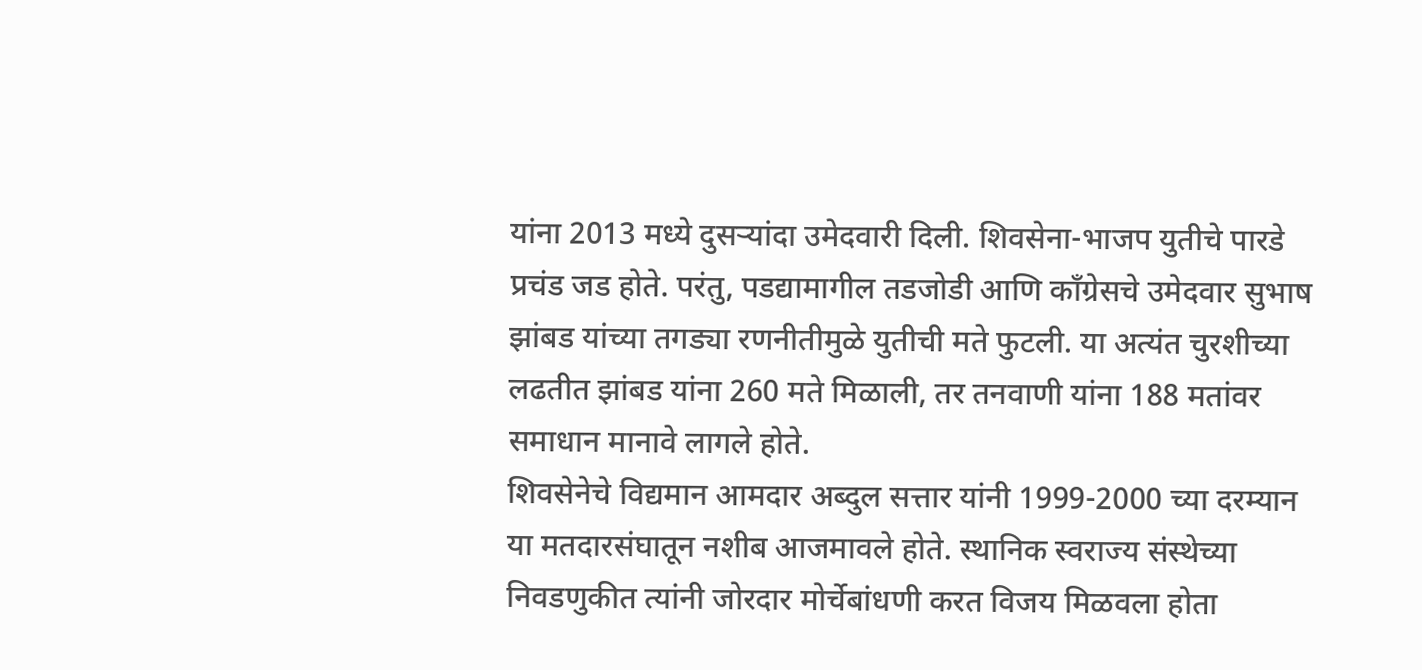यांना 2013 मध्ये दुसऱ्यांदा उमेदवारी दिली. शिवसेना-भाजप युतीचे पारडे प्रचंड जड होते. परंतु, पडद्यामागील तडजोडी आणि काँग्रेसचे उमेदवार सुभाष झांबड यांच्या तगड्या रणनीतीमुळे युतीची मते फुटली. या अत्यंत चुरशीच्या लढतीत झांबड यांना 260 मते मिळाली, तर तनवाणी यांना 188 मतांवर समाधान मानावे लागले होते.
शिवसेनेचे विद्यमान आमदार अब्दुल सत्तार यांनी 1999-2000 च्या दरम्यान या मतदारसंघातून नशीब आजमावले होते. स्थानिक स्वराज्य संस्थेच्या निवडणुकीत त्यांनी जोरदार मोर्चेबांधणी करत विजय मिळवला होता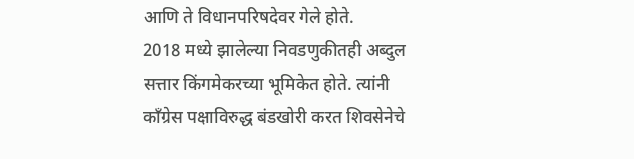आणि ते विधानपरिषदेवर गेले होते.
2018 मध्ये झालेल्या निवडणुकीतही अब्दुल सत्तार किंगमेकरच्या भूमिकेत होते. त्यांनी काँग्रेस पक्षाविरुद्ध बंडखोरी करत शिवसेनेचे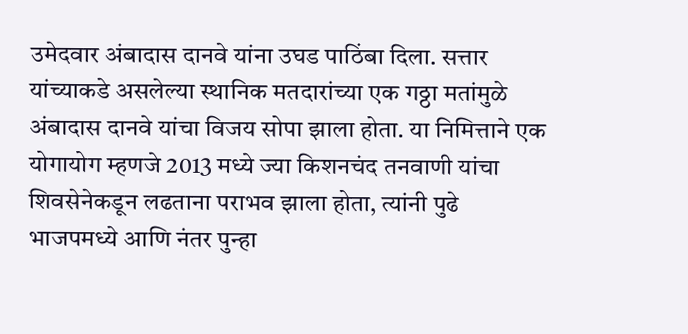उमेदवार अंबादास दानवे यांना उघड पाठिंबा दिला. सत्तार यांच्याकडे असलेल्या स्थानिक मतदारांच्या एक गठ्ठा मतांमुळे अंबादास दानवे यांचा विजय सोपा झाला होता. या निमित्ताने एक योगायोग म्हणजे 2013 मध्ये ज्या किशनचंद तनवाणी यांचा शिवसेनेकडून लढताना पराभव झाला होता, त्यांनी पुढे भाजपमध्ये आणि नंतर पुन्हा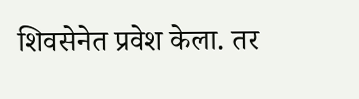शिवसेनेत प्रवेश केला. तर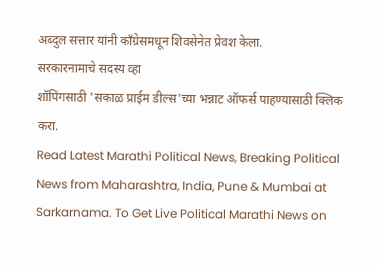अब्दुल सत्तार यांनी काँग्रेसमधून शिवसेनेत प्रेवश केला.
सरकारनामाचे सदस्य व्हा
शॉपिंगसाठी 'सकाळ प्राईम डील्स'च्या भन्नाट ऑफर्स पाहण्यासाठी क्लिक करा.
Read Latest Marathi Political News, Breaking Political News from Maharashtra, India, Pune & Mumbai at Sarkarnama. To Get Live Political Marathi News on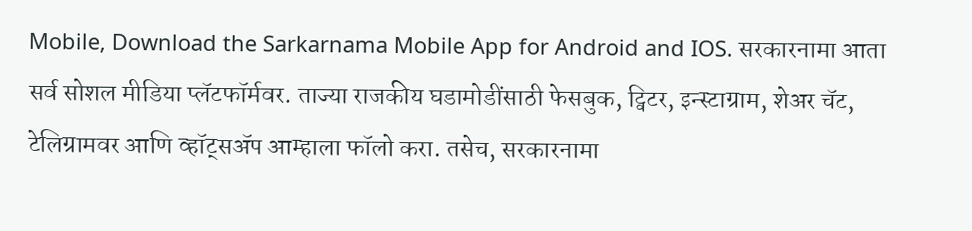Mobile, Download the Sarkarnama Mobile App for Android and IOS. सरकारनामा आता सर्व सोशल मीडिया प्लॅटफॉर्मवर. ताज्या राजकीय घडामोडींसाठी फेसबुक, ट्विटर, इन्स्टाग्राम, शेअर चॅट, टेलिग्रामवर आणि व्हॉट्सॲप आम्हाला फॉलो करा. तसेच, सरकारनामा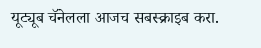यूट्यूब चॅनेलला आजच सबस्क्राइब करा.